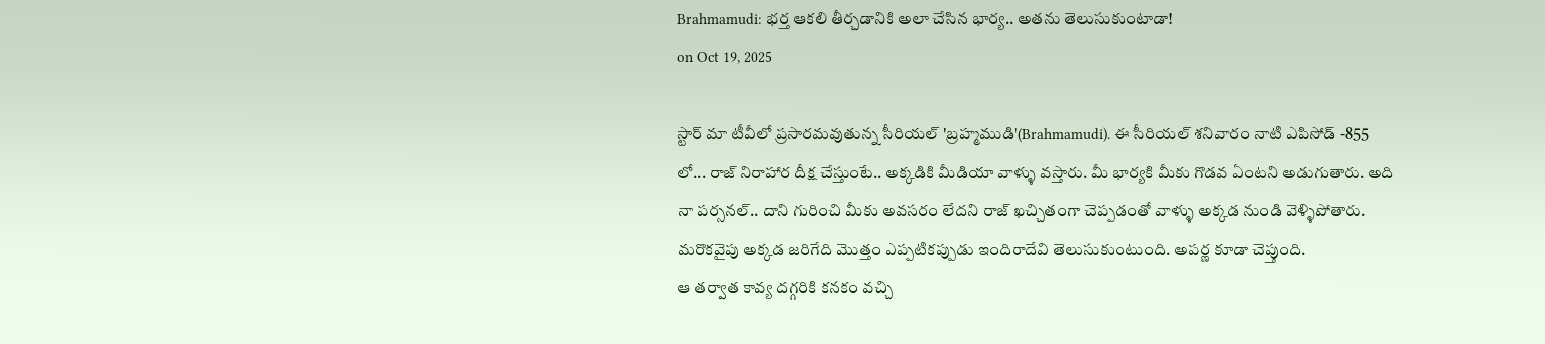Brahmamudi: భర్త ఆకలి తీర్చడానికి అలా చేసిన భార్య.. అతను తెలుసుకుంటాడా!
on Oct 19, 2025

స్టార్ మా టీవీలో ప్రసారమవుతున్న సీరియల్ 'బ్రహ్మముడి'(Brahmamudi). ఈ సీరియల్ శనివారం నాటి ఎపిసోడ్ -855 లో... రాజ్ నిరాహార దీక్ష చేస్తుంటే.. అక్కడికి మీడియా వాళ్ళు వస్తారు. మీ భార్యకి మీకు గొడవ ఏంటని అడుగుతారు. అది నా పర్సనల్.. దాని గురించి మీకు అవసరం లేదని రాజ్ ఖచ్చితంగా చెప్పడంతో వాళ్ళు అక్కడ నుండి వెళ్ళిపోతారు. మరొకవైపు అక్కడ జరిగేది మొత్తం ఎప్పటికప్పుడు ఇందిరాదేవి తెలుసుకుంటుంది. అపర్ణ కూడా చెప్తుంది.
ఆ తర్వాత కావ్య దగ్గరికి కనకం వచ్చి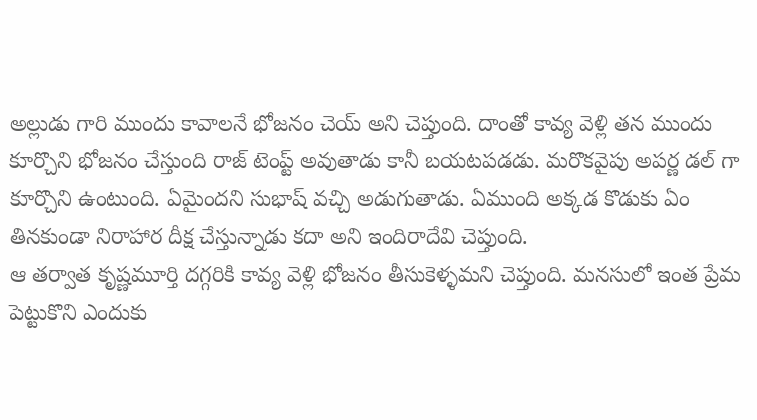అల్లుడు గారి ముందు కావాలనే భోజనం చెయ్ అని చెప్తుంది. దాంతో కావ్య వెళ్లి తన ముందు కూర్చొని భోజనం చేస్తుంది రాజ్ టెంప్ట్ అవుతాడు కానీ బయటపడడు. మరొకవైపు అపర్ణ డల్ గా కూర్చొని ఉంటుంది. ఏమైందని సుభాష్ వచ్చి అడుగుతాడు. ఏముంది అక్కడ కొడుకు ఏం తినకుండా నిరాహార దీక్ష చేస్తున్నాడు కదా అని ఇందిరాదేవి చెప్తుంది.
ఆ తర్వాత కృష్ణమూర్తి దగ్గరికి కావ్య వెళ్లి భోజనం తీసుకెళ్ళమని చెప్తుంది. మనసులో ఇంత ప్రేమ పెట్టుకొని ఎందుకు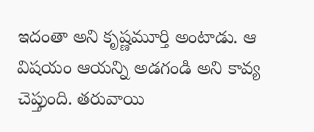ఇదంతా అని కృష్ణమూర్తి అంటాడు. ఆ విషయం ఆయన్ని అడగండి అని కావ్య చెప్తుంది. తరువాయి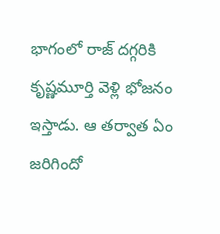భాగంలో రాజ్ దగ్గరికి కృష్ణమూర్తి వెళ్లి భోజనం ఇస్తాడు. ఆ తర్వాత ఏం జరిగిందో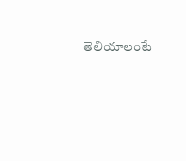తెలియాలంటే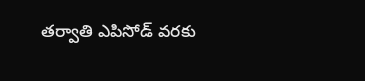తర్వాతి ఎపిసోడ్ వరకు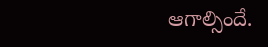ఆగాల్సిందే.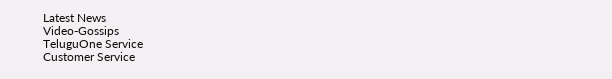Latest News
Video-Gossips
TeluguOne Service
Customer Service